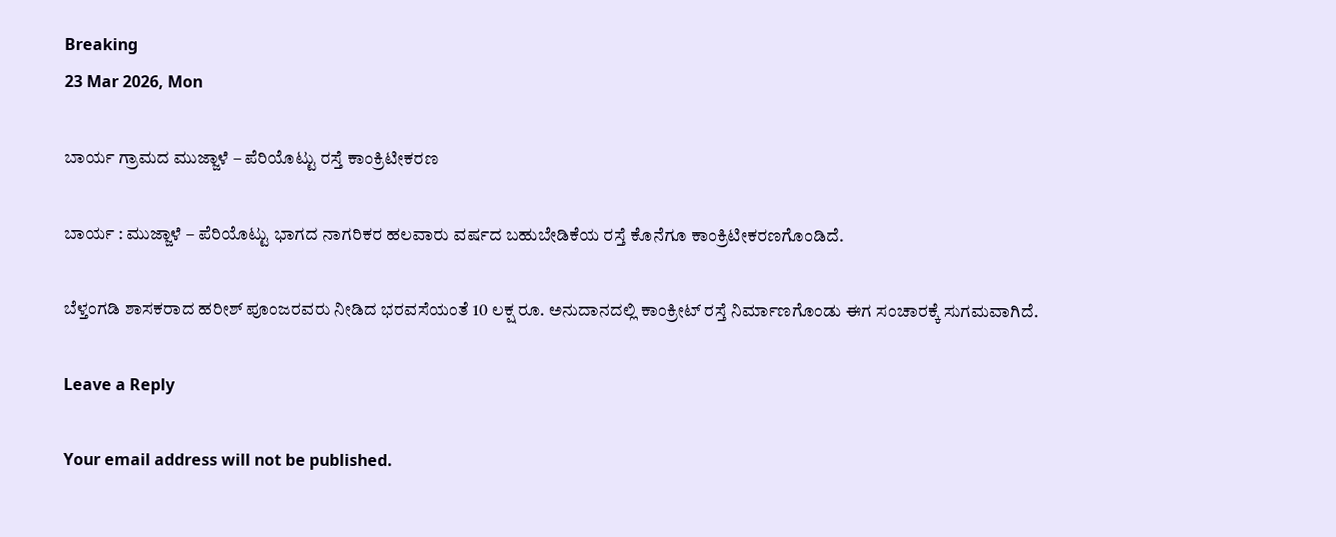Breaking
23 Mar 2026, Mon

ಬಾರ್ಯ ಗ್ರಾಮದ ಮುಜ್ಜಾಳೆ – ಪೆರಿಯೊಟ್ಟು ರಸ್ತೆ ಕಾಂಕ್ರಿಟೀಕರಣ

ಬಾರ್ಯ : ಮುಜ್ಜಾಳೆ – ಪೆರಿಯೊಟ್ಟು ಭಾಗದ ನಾಗರಿಕರ ಹಲವಾರು ವರ್ಷದ ಬಹುಬೇಡಿಕೆಯ ರಸ್ತೆ ಕೊನೆಗೂ ಕಾಂಕ್ರಿಟೀಕರಣಗೊಂಡಿದೆ.

ಬೆಳ್ತಂಗಡಿ ಶಾಸಕರಾದ ಹರೀಶ್ ಪೂಂಜರವರು ನೀಡಿದ ಭರವಸೆಯಂತೆ 10 ಲಕ್ಷ ರೂ. ಅನುದಾನದಲ್ಲಿ ಕಾಂಕ್ರೀಟ್ ರಸ್ತೆ ನಿರ್ಮಾಣಗೊಂಡು ಈಗ ಸಂಚಾರಕ್ಕೆ ಸುಗಮವಾಗಿದೆ.

Leave a Reply

Your email address will not be published.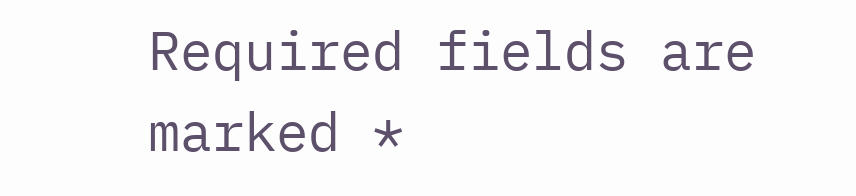Required fields are marked *